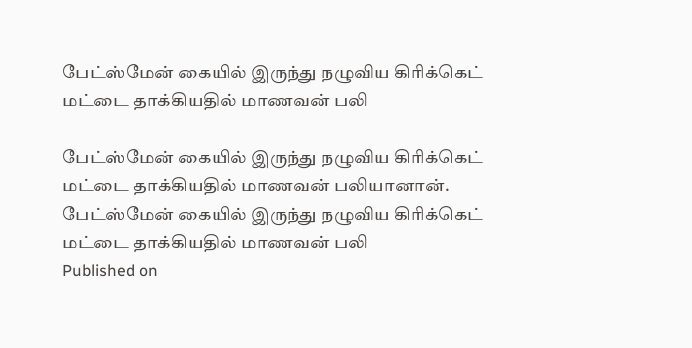பேட்ஸ்மேன் கையில் இருந்து நழுவிய கிரிக்கெட் மட்டை தாக்கியதில் மாணவன் பலி

பேட்ஸ்மேன் கையில் இருந்து நழுவிய கிரிக்கெட் மட்டை தாக்கியதில் மாணவன் பலியானான்.
பேட்ஸ்மேன் கையில் இருந்து நழுவிய கிரிக்கெட் மட்டை தாக்கியதில் மாணவன் பலி
Published on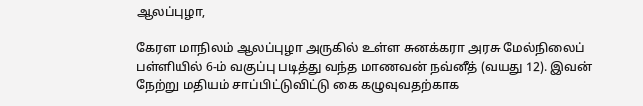ஆலப்புழா,

கேரள மாநிலம் ஆலப்புழா அருகில் உள்ள சுனக்கரா அரசு மேல்நிலைப் பள்ளியில் 6-ம் வகுப்பு படித்து வந்த மாணவன் நவ்னீத் (வயது 12). இவன் நேற்று மதியம் சாப்பிட்டுவிட்டு கை கழுவுவதற்காக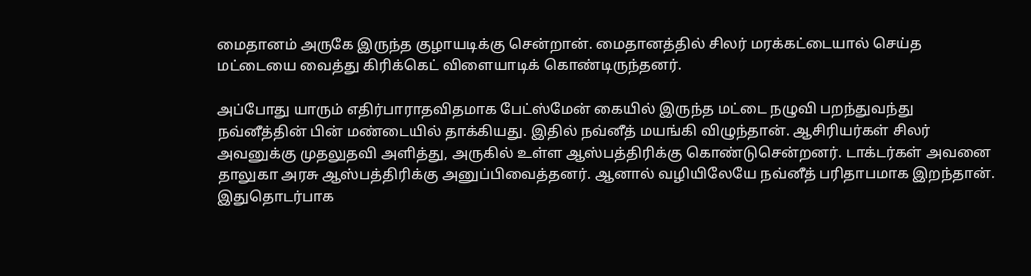மைதானம் அருகே இருந்த குழாயடிக்கு சென்றான். மைதானத்தில் சிலர் மரக்கட்டையால் செய்த மட்டையை வைத்து கிரிக்கெட் விளையாடிக் கொண்டிருந்தனர்.

அப்போது யாரும் எதிர்பாராதவிதமாக பேட்ஸ்மேன் கையில் இருந்த மட்டை நழுவி பறந்துவந்து நவ்னீத்தின் பின் மண்டையில் தாக்கியது. இதில் நவ்னீத் மயங்கி விழுந்தான். ஆசிரியர்கள் சிலர் அவனுக்கு முதலுதவி அளித்து, அருகில் உள்ள ஆஸ்பத்திரிக்கு கொண்டுசென்றனர். டாக்டர்கள் அவனை தாலுகா அரசு ஆஸ்பத்திரிக்கு அனுப்பிவைத்தனர். ஆனால் வழியிலேயே நவ்னீத் பரிதாபமாக இறந்தான். இதுதொடர்பாக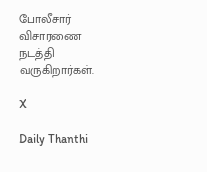போலீசார் விசாரணை நடத்தி வருகிறார்கள்.

X

Daily Thanthi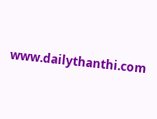www.dailythanthi.com